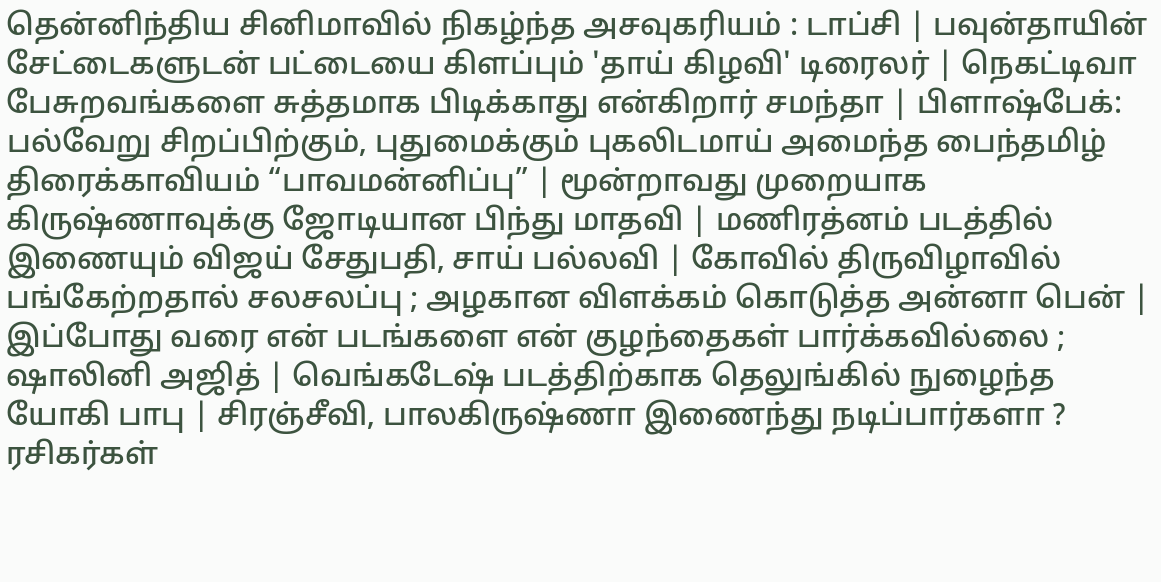தென்னிந்திய சினிமாவில் நிகழ்ந்த அசவுகரியம் : டாப்சி | பவுன்தாயின் சேட்டைகளுடன் பட்டையை கிளப்பும் 'தாய் கிழவி' டிரைலர் | நெகட்டிவா பேசுறவங்களை சுத்தமாக பிடிக்காது என்கிறார் சமந்தா | பிளாஷ்பேக்: பல்வேறு சிறப்பிற்கும், புதுமைக்கும் புகலிடமாய் அமைந்த பைந்தமிழ் திரைக்காவியம் “பாவமன்னிப்பு” | மூன்றாவது முறையாக கிருஷ்ணாவுக்கு ஜோடியான பிந்து மாதவி | மணிரத்னம் படத்தில் இணையும் விஜய் சேதுபதி, சாய் பல்லவி | கோவில் திருவிழாவில் பங்கேற்றதால் சலசலப்பு ; அழகான விளக்கம் கொடுத்த அன்னா பென் | இப்போது வரை என் படங்களை என் குழந்தைகள் பார்க்கவில்லை ; ஷாலினி அஜித் | வெங்கடேஷ் படத்திற்காக தெலுங்கில் நுழைந்த யோகி பாபு | சிரஞ்சீவி, பாலகிருஷ்ணா இணைந்து நடிப்பார்களா ? ரசிகர்கள்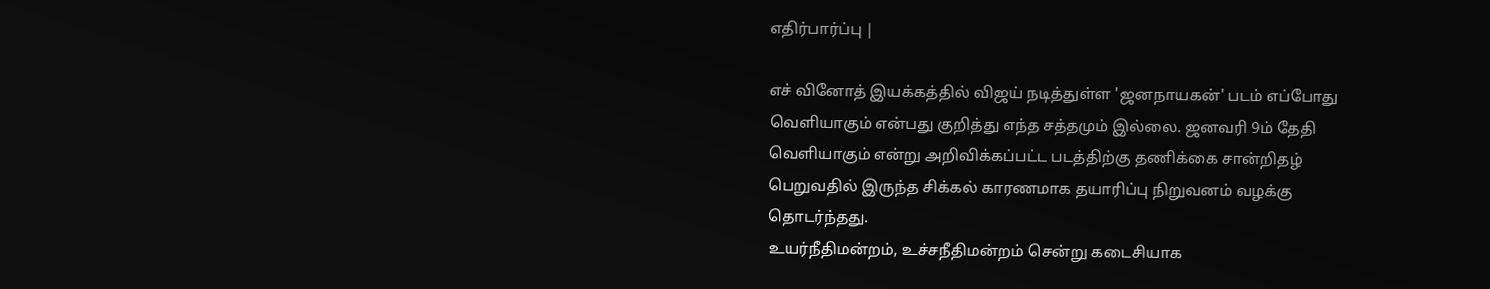எதிர்பார்ப்பு |

எச் வினோத் இயக்கத்தில் விஜய் நடித்துள்ள 'ஜனநாயகன்' படம் எப்போது வெளியாகும் என்பது குறித்து எந்த சத்தமும் இல்லை. ஜனவரி 9ம் தேதி வெளியாகும் என்று அறிவிக்கப்பட்ட படத்திற்கு தணிக்கை சான்றிதழ் பெறுவதில் இருந்த சிக்கல் காரணமாக தயாரிப்பு நிறுவனம் வழக்கு தொடர்ந்தது.
உயர்நீதிமன்றம், உச்சநீதிமன்றம் சென்று கடைசியாக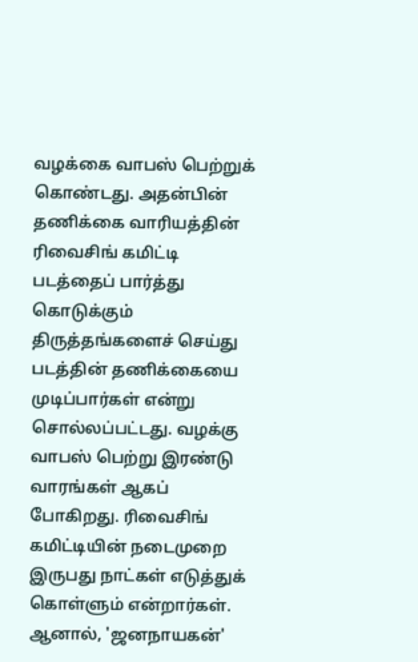வழக்கை வாபஸ் பெற்றுக் கொண்டது. அதன்பின் தணிக்கை வாரியத்தின் ரிவைசிங் கமிட்டி படத்தைப் பார்த்து கொடுக்கும் திருத்தங்களைச் செய்து படத்தின் தணிக்கையை முடிப்பார்கள் என்று சொல்லப்பட்டது. வழக்கு வாபஸ் பெற்று இரண்டு வாரங்கள் ஆகப் போகிறது. ரிவைசிங் கமிட்டியின் நடைமுறை இருபது நாட்கள் எடுத்துக் கொள்ளும் என்றார்கள்.
ஆனால், 'ஜனநாயகன்'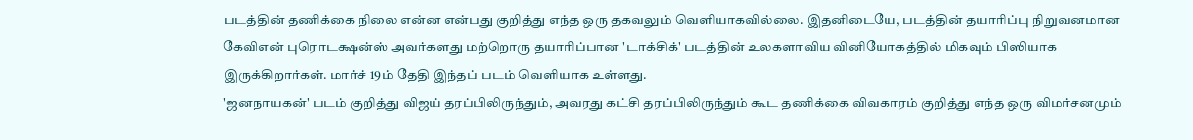படத்தின் தணிக்கை நிலை என்ன என்பது குறித்து எந்த ஒரு தகவலும் வெளியாகவில்லை. இதனிடையே, படத்தின் தயாரிப்பு நிறுவனமான கேவிஎன் புரொடக்ஷன்ஸ் அவர்களது மற்றொரு தயாரிப்பான 'டாக்சிக்' படத்தின் உலகளாவிய வினியோகத்தில் மிகவும் பிஸியாக இருக்கிறார்கள். மார்ச் 19ம் தேதி இந்தப் படம் வெளியாக உள்ளது.
'ஜனநாயகன்' படம் குறித்து விஜய் தரப்பிலிருந்தும், அவரது கட்சி தரப்பிலிருந்தும் கூட தணிக்கை விவகாரம் குறித்து எந்த ஒரு விமர்சனமும்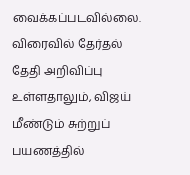வைக்கப்படவில்லை. விரைவில் தேர்தல் தேதி அறிவிப்பு உள்ளதாலும், விஜய் மீண்டும் சுற்றுப் பயணத்தில்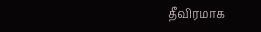தீவிரமாக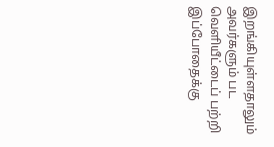இறங்கியுள்ளதாலும் அவர்களும் பட வெளியீட்டைப் பற்றி இப்போதைக்கு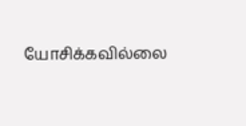யோசிக்கவில்லை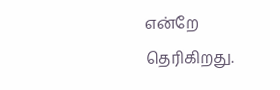என்றே தெரிகிறது.